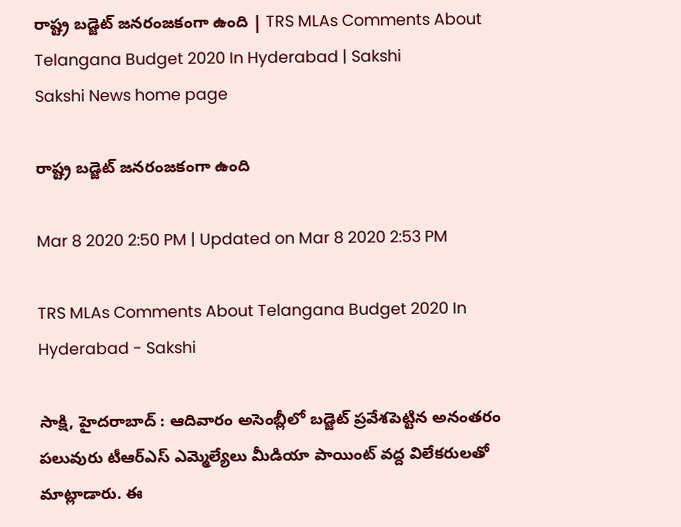రాష్ట్ర బడ్జెట్‌ జనరంజకంగా ఉంది | TRS MLAs Comments About Telangana Budget 2020 In Hyderabad | Sakshi
Sakshi News home page

రాష్ట్ర బడ్జెట్‌ జనరంజకంగా ఉంది

Mar 8 2020 2:50 PM | Updated on Mar 8 2020 2:53 PM

TRS MLAs Comments About Telangana Budget 2020 In Hyderabad - Sakshi

సాక్షి, హైదరాబాద్‌ : ఆదివారం అసెంబ్లీలో బడ్జెట్‌ ప్రవేశపెట్టిన అనంతరం పలువురు టీఆర్‌ఎస్‌ ఎమ్మెల్యేలు మీడియా పాయింట్‌ వద్ద విలేకరులతో మాట్లాడారు. ఈ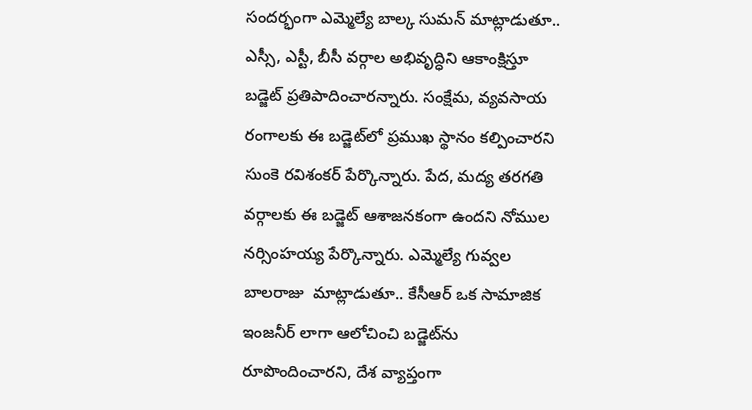సందర్భంగా ఎమ్మెల్యే బాల్క సుమన్‌ మాట్లాడుతూ.. ఎస్సీ, ఎస్టీ, బీసీ వర్గాల అభివృద్ధిని ఆకాంక్షిస్తూ బడ్జెట్‌ ప్రతిపాదించారన్నారు. సంక్షేమ, వ్యవసాయ రంగాలకు ఈ బడ్జెట్‌లో ప్రముఖ స్థానం కల్పించారని సుంకె రవిశంకర్‌ పేర్కొన్నారు. పేద, మద్య తరగతి వర్గాలకు ఈ బడ్జెట్‌ ఆశాజనకంగా ఉందని నోముల నర్సింహయ్య పేర్కొన్నారు. ఎమ్మెల్యే గువ్వల బాలరాజు  మాట్లాడుతూ.. కేసీఆర్‌ ఒక సామాజిక ఇంజనీర్‌ లాగా ఆలోచించి బడ్జెట్‌ను రూపొందించారని, దేశ వ్యాప్తంగా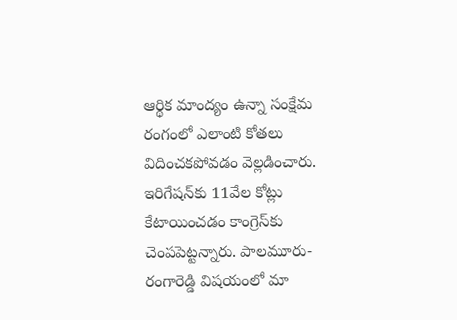ఆర్థిక మాంద్యం ఉన్నా సంక్షేమ రంగంలో ఎలాంటి కోతలు విదించకపోవడం వెల్లడించారు. ఇరిగేషన్‌కు 11వేల కోట్లు కేటాయించడం కాంగ్రెస్‌కు చెంపపెట్టన్నారు. పాలమూరు-రంగారెడ్డి విషయంలో మా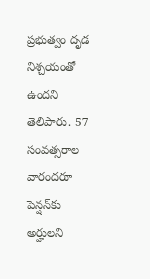ప్రభుత్వం దృడ నిశ్చయంతో ఉందని తెలిపారు. 57 సంవత్సరాల వారందరూ పెన్షన్‌కు అర్హులని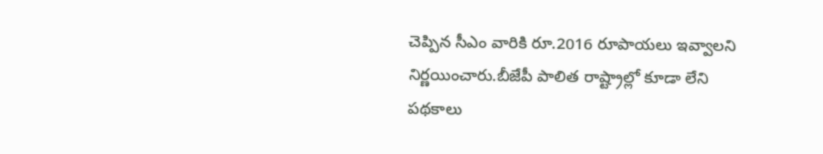చెప్పిన సీఎం వారికి రూ.2016 రూపాయలు ఇవ్వాలని నిర్ణయించారు.బీజేపీ పాలిత రాష్ట్రాల్లో కూడా లేని పథకాలు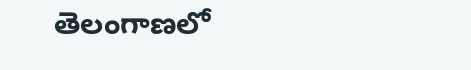తెలంగాణలో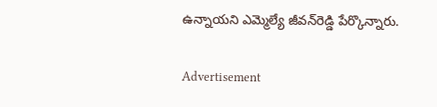ఉన్నాయని ఎమ్మెల్యే జీవన్‌రెడ్డి పేర్కొన్నారు.


Advertisement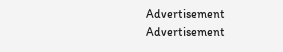Advertisement
Advertisement